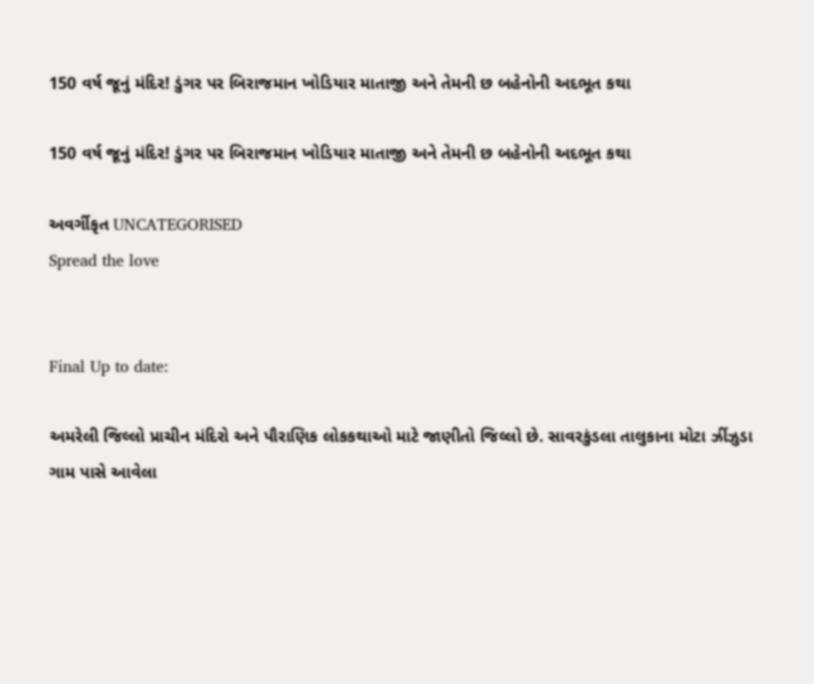150 વર્ષ જૂનું મંદિર! ડુંગર પર બિરાજમાન ખોડિયાર માતાજી અને તેમની છ બહેનોની અદભૂત કથા

150 વર્ષ જૂનું મંદિર! ડુંગર પર બિરાજમાન ખોડિયાર માતાજી અને તેમની છ બહેનોની અદભૂત કથા

અવર્ગીકૃત UNCATEGORISED
Spread the love


Final Up to date:

અમરેલી જિલ્લો પ્રાચીન મંદિરો અને પૌરાણિક લોકકથાઓ માટે જાણીતો જિલ્લો છે. સાવરકુંડલા તાલુકાના મોટા ઝીંઝુડા ગામ પાસે આવેલા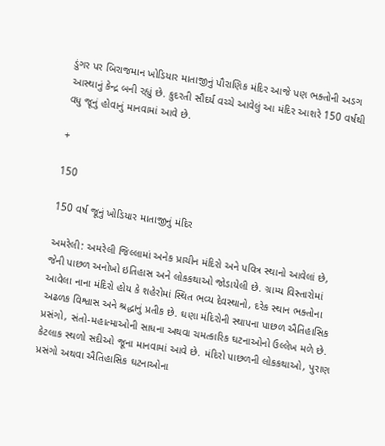ડુંગર પર બિરાજમાન ખોડિયાર માતાજીનું પૌરાણિક મંદિર આજે પણ ભક્તોની અડગ આસ્થાનું કેન્દ્ર બની રહ્યું છે. કુદરતી સૌંદર્ય વચ્ચે આવેલું આ મંદિર આશરે 150 વર્ષથી વધુ જૂનું હોવાનું માનવામાં આવે છે.

+

150

150 વર્ષ જૂનું ખોડિયાર માતાજીનું મંદિર

અમરેલી: અમરેલી જિલ્લામાં અનેક પ્રાચીન મંદિરો અને પવિત્ર સ્થાનો આવેલાં છે, જેની પાછળ અનોખો ઇતિહાસ અને લોકકથાઓ જોડાયેલી છે. ગ્રામ્ય વિસ્તારોમાં આવેલા નાના મંદિરો હોય કે શહેરોમાં સ્થિત ભવ્ય દેવસ્થાનો, દરેક સ્થાન ભક્તોના અઢળક વિશ્વાસ અને શ્રદ્ધાનું પ્રતીક છે. ઘણા મંદિરોની સ્થાપના પાછળ ઐતિહાસિક પ્રસંગો, સંતો-મહાત્માઓની સાધના અથવા ચમત્કારિક ઘટનાઓનો ઉલ્લેખ મળે છે. કેટલાક સ્થળો સદીઓ જૂના માનવામાં આવે છે. મંદિરો પાછળની લોકકથાઓ, પુરાણ પ્રસંગો અથવા ઐતિહાસિક ઘટનાઓના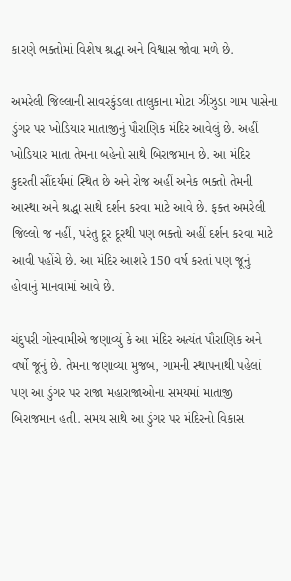કારણે ભક્તોમાં વિશેષ શ્રદ્ધા અને વિશ્વાસ જોવા મળે છે.

અમરેલી જિલ્લાની સાવરકુંડલા તાલુકાના મોટા ઝીંઝુડા ગામ પાસેના ડુંગર પર ખોડિયાર માતાજીનું પૌરાણિક મંદિર આવેલું છે. અહીં ખોડિયાર માતા તેમના બહેનો સાથે બિરાજમાન છે. આ મંદિર કુદરતી સૌંદર્યમાં સ્થિત છે અને રોજ અહીં અનેક ભક્તો તેમની આસ્થા અને શ્રદ્ધા સાથે દર્શન કરવા માટે આવે છે. ફક્ત અમરેલી જિલ્લો જ નહીં, પરંતુ દૂર દૂરથી પણ ભક્તો અહીં દર્શન કરવા માટે આવી પહોંચે છે. આ મંદિર આશરે 150 વર્ષ કરતાં પણ જૂનું હોવાનું માનવામાં આવે છે.

ચંદુપરી ગોસ્વામીએ જણાવ્યું કે આ મંદિર અત્યંત પૌરાણિક અને વર્ષો જૂનું છે. તેમના જણાવ્યા મુજબ, ગામની સ્થાપનાથી પહેલાં પણ આ ડુંગર પર રાજા મહારાજાઓના સમયમાં માતાજી બિરાજમાન હતી. સમય સાથે આ ડુંગર પર મંદિરનો વિકાસ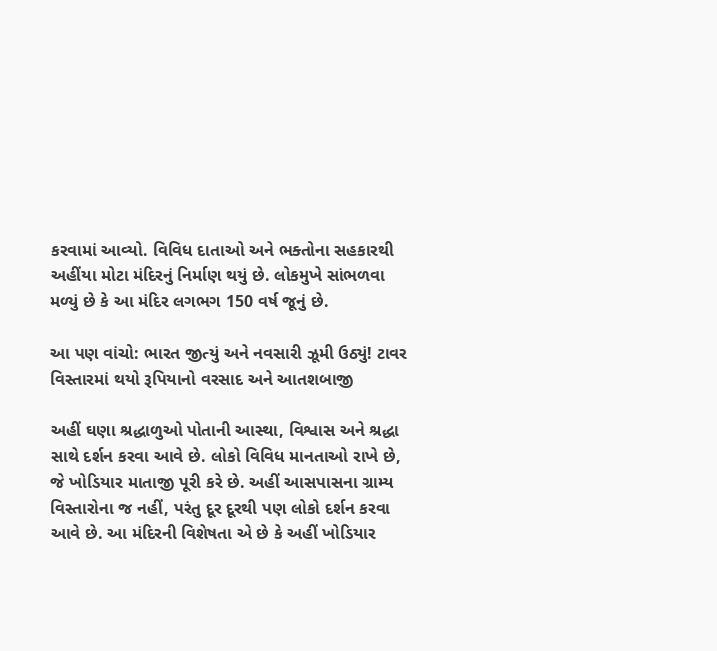કરવામાં આવ્યો. વિવિધ દાતાઓ અને ભક્તોના સહકારથી અહીંયા મોટા મંદિરનું નિર્માણ થયું છે. લોકમુખે સાંભળવા મળ્યું છે કે આ મંદિર લગભગ 150 વર્ષ જૂનું છે.

આ પણ વાંચો: ભારત જીત્યું અને નવસારી ઝૂમી ઉઠ્યું! ટાવર વિસ્તારમાં થયો રૂપિયાનો વરસાદ અને આતશબાજી

અહીં ઘણા શ્રદ્ધાળુઓ પોતાની આસ્થા, વિશ્વાસ અને શ્રદ્ધા સાથે દર્શન કરવા આવે છે. લોકો વિવિધ માનતાઓ રાખે છે, જે ખોડિયાર માતાજી પૂરી કરે છે. અહીં આસપાસના ગ્રામ્ય વિસ્તારોના જ નહીં, પરંતુ દૂર દૂરથી પણ લોકો દર્શન કરવા આવે છે. આ મંદિરની વિશેષતા એ છે કે અહીં ખોડિયાર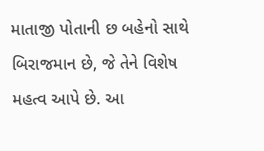માતાજી પોતાની છ બહેનો સાથે બિરાજમાન છે, જે તેને વિશેષ મહત્વ આપે છે. આ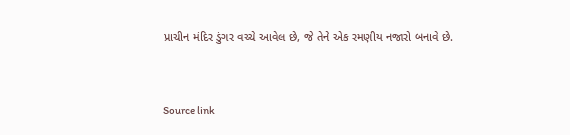પ્રાચીન મંદિર ડુંગર વચ્ચે આવેલ છે, જે તેને એક રમણીય નજારો બનાવે છે.



Source link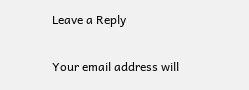Leave a Reply

Your email address will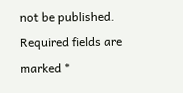not be published. Required fields are marked *